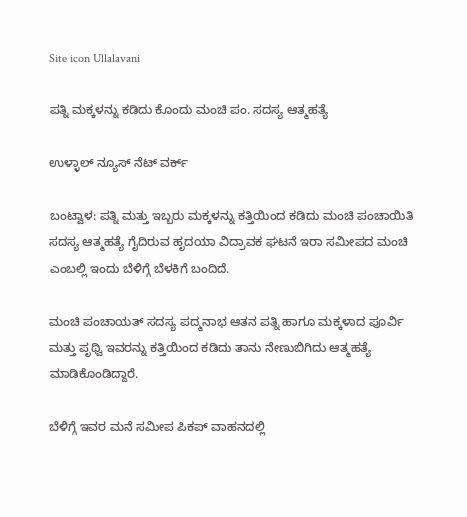Site icon Ullalavani

ಪತ್ನಿ ಮಕ್ಕಳನ್ನು ಕಡಿದು ಕೊಂದು ಮಂಚಿ ಪಂ. ಸದಸ್ಯ ಆತ್ಮಹತ್ಯೆ

ಉಳ್ಳಾಲ್ ನ್ಯೂಸ್ ನೆಟ್ ವರ್ಕ್

ಬಂಟ್ವಾಳ: ಪತ್ನಿ ಮತ್ತು ಇಬ್ಬರು ಮಕ್ಕಳನ್ನು ಕತ್ತಿಯಿಂದ ಕಡಿದು ಮಂಚಿ ಪಂಚಾಯಿತಿ ಸದಸ್ಯ ಆತ್ಮಹತ್ಯೆ ಗೈದಿರುವ ಹೃದಯಾ ವಿದ್ರಾವಕ ಘಟನೆ ಇರಾ ಸಮೀಪದ ಮಂಚಿ ಎಂಬಲ್ಲಿ ಇಂದು ಬೆಳಿಗ್ಗೆ ಬೆಳಕಿಗೆ ಬಂದಿದೆ.

ಮಂಚಿ ಪಂಚಾಯತ್ ಸದಸ್ಯ ಪದ್ಮನಾಭ ಆತನ ಪತ್ನಿ ಹಾಗೂ ಮಕ್ಕಳಾದ ಪೂರ್ವಿ ಮತ್ತು ಪೃಥ್ವಿ ಇವರನ್ನು ಕತ್ತಿಯಿಂದ ಕಡಿದು ತಾನು ನೇಣುಬಿಗಿದು ಆತ್ಮಹತ್ಯೆ ಮಾಡಿಕೊಂಡಿದ್ದಾರೆ.

ಬೆಳಿಗ್ಗೆ ಇವರ ಮನೆ ಸಮೀಪ ಪಿಕಪ್ ವಾಹನದಲ್ಲಿ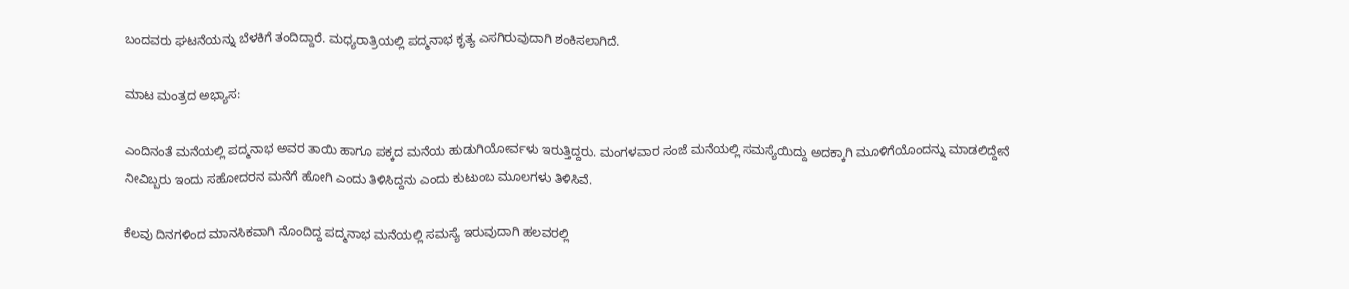ಬಂದವರು ಘಟನೆಯನ್ನು ಬೆಳಕಿಗೆ ತಂದಿದ್ದಾರೆ. ಮಧ್ಯರಾತ್ರಿಯಲ್ಲಿ ಪದ್ಮನಾಭ ಕೃತ್ಯ ಎಸಗಿರುವುದಾಗಿ ಶಂಕಿಸಲಾಗಿದೆ.

ಮಾಟ ಮಂತ್ರದ ಅಭ್ಯಾಸ:

ಎಂದಿನಂತೆ ಮನೆಯಲ್ಲಿ ಪದ್ಮನಾಭ ಅವರ ತಾಯಿ ಹಾಗೂ ಪಕ್ಕದ ಮನೆಯ ಹುಡುಗಿಯೋರ್ವಳು ಇರುತ್ತಿದ್ದರು. ಮಂಗಳವಾರ ಸಂಜೆ ಮನೆಯಲ್ಲಿ ಸಮಸ್ಯೆಯಿದ್ದು ಅದಕ್ಕಾಗಿ ಮೂಳಿಗೆಯೊಂದನ್ನು ಮಾಡಲಿದ್ದೇನೆ ನೀವಿಬ್ಬರು ಇಂದು ಸಹೋದರನ ಮನೆಗೆ ಹೋಗಿ ಎಂದು ತಿಳಿಸಿದ್ದನು ಎಂದು ಕುಟುಂಬ ಮೂಲಗಳು ತಿಳಿಸಿವೆ.

ಕೆಲವು ದಿನಗಳಿಂದ ಮಾನಸಿಕವಾಗಿ ನೊಂದಿದ್ದ ಪದ್ಮನಾಭ ಮನೆಯಲ್ಲಿ ಸಮಸ್ಯೆ ಇರುವುದಾಗಿ ಹಲವರಲ್ಲಿ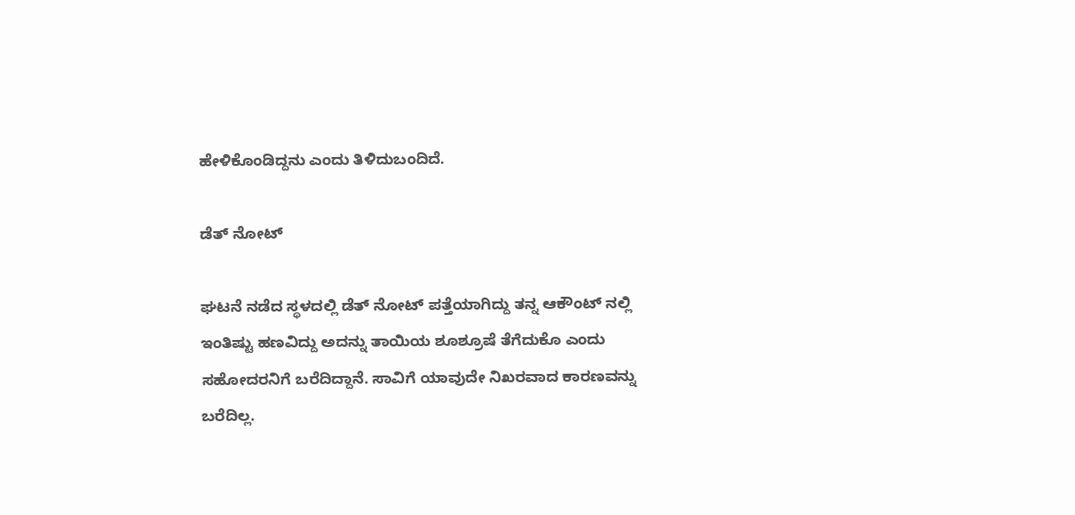ಹೇಳಿಕೊಂಡಿದ್ದನು ಎಂದು ತಿಳಿದುಬಂದಿದೆ.

ಡೆತ್ ನೋಟ್

ಘಟನೆ ನಡೆದ ಸ್ಥಳದಲ್ಲಿ ಡೆತ್ ನೋಟ್ ಪತ್ತೆಯಾಗಿದ್ದು ತನ್ನ ಆಕೌಂಟ್ ನಲ್ಲಿ ಇಂತಿಷ್ಟು ಹಣವಿದ್ದು ಅದನ್ನು ತಾಯಿಯ ಶೂಶ್ರೂಷೆ ತೆಗೆದುಕೊ ಎಂದು ಸಹೋದರನಿಗೆ ಬರೆದಿದ್ದಾನೆ. ಸಾವಿಗೆ ಯಾವುದೇ ನಿಖರವಾದ ಕಾರಣವನ್ನು ಬರೆದಿಲ್ಲ.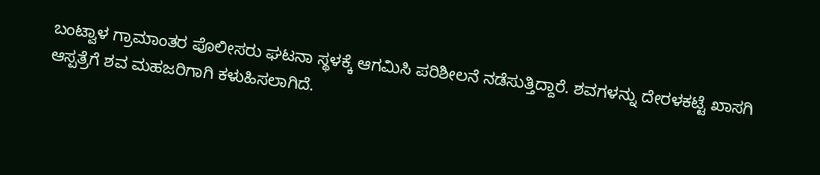ಬಂಟ್ವಾಳ ಗ್ರಾಮಾಂತರ ಪೊಲೀಸರು ಘಟನಾ ಸ್ಥಳಕ್ಕೆ ಆಗಮಿಸಿ ಪರಿಶೀಲನೆ ನಡೆಸುತ್ತಿದ್ದಾರೆ. ಶವಗಳನ್ನು ದೇರಳಕಟ್ಟೆ ಖಾಸಗಿ ಆಸ್ಪತ್ರೆಗೆ ಶವ ಮಹಜರಿಗಾಗಿ ಕಳುಹಿಸಲಾಗಿದೆ.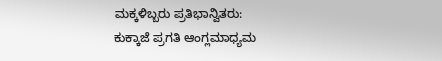ಮಕ್ಕಳಿಬ್ಬರು ಪ್ರತಿಭಾನ್ವಿತರು:
ಕುಕ್ಕಾಜೆ ಪ್ರಗತಿ ಆಂಗ್ಲಮಾಧ್ಯಮ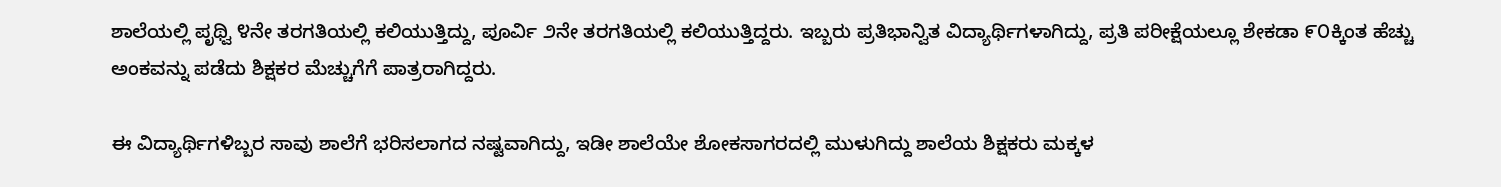ಶಾಲೆಯಲ್ಲಿ ಪೃಥ್ವಿ ೪ನೇ ತರಗತಿಯಲ್ಲಿ ಕಲಿಯುತ್ತಿದ್ದು, ಪೂರ್ವಿ ೨ನೇ ತರಗತಿಯಲ್ಲಿ ಕಲಿಯುತ್ತಿದ್ದರು. ಇಬ್ಬರು ಪ್ರತಿಭಾನ್ವಿತ ವಿದ್ಯಾರ್ಥಿಗಳಾಗಿದ್ದು, ಪ್ರತಿ ಪರೀಕ್ಷೆಯಲ್ಲೂ ಶೇಕಡಾ ೯೦ಕ್ಕಿಂತ ಹೆಚ್ಚು ಅಂಕವನ್ನು ಪಡೆದು ಶಿಕ್ಷಕರ ಮೆಚ್ಚುಗೆಗೆ ಪಾತ್ರರಾಗಿದ್ದರು.

ಈ ವಿದ್ಯಾರ್ಥಿಗಳಿಬ್ಬರ ಸಾವು ಶಾಲೆಗೆ ಭರಿಸಲಾಗದ ನಷ್ಟವಾಗಿದ್ದು, ಇಡೀ ಶಾಲೆಯೇ ಶೋಕಸಾಗರದಲ್ಲಿ ಮುಳುಗಿದ್ದು ಶಾಲೆಯ ಶಿಕ್ಷಕರು ಮಕ್ಕಳ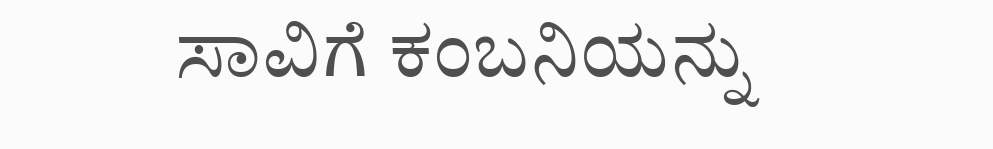ಸಾವಿಗೆ ಕಂಬನಿಯನ್ನು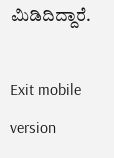ಮಿಡಿದಿದ್ದಾರೆ.

Exit mobile version